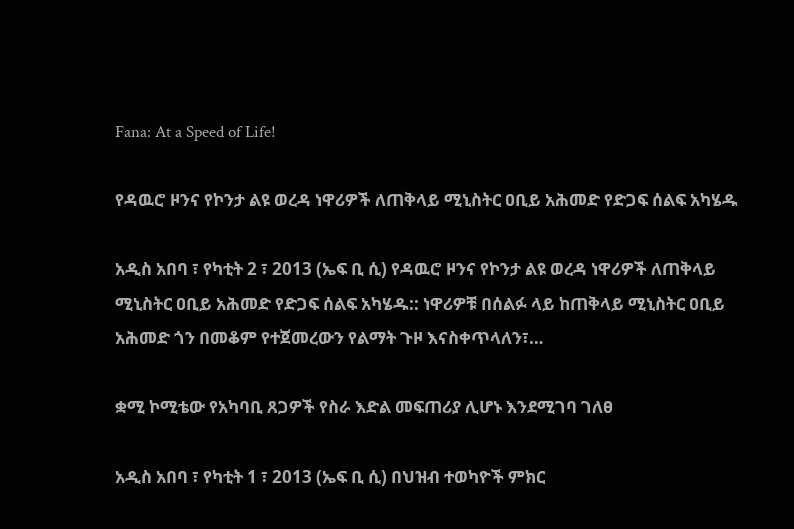Fana: At a Speed of Life!

የዳዉሮ ዞንና የኮንታ ልዩ ወረዳ ነዋሪዎች ለጠቅላይ ሚኒስትር ዐቢይ አሕመድ የድጋፍ ሰልፍ አካሄዱ

አዲስ አበባ ፣ የካቲት 2 ፣ 2013 (ኤፍ ቢ ሲ) የዳዉሮ ዞንና የኮንታ ልዩ ወረዳ ነዋሪዎች ለጠቅላይ ሚኒስትር ዐቢይ አሕመድ የድጋፍ ሰልፍ አካሄዱ:: ነዋሪዎቹ በሰልፉ ላይ ከጠቅላይ ሚኒስትር ዐቢይ አሕመድ ጎን በመቆም የተጀመረውን የልማት ጉዞ እናስቀጥላለን፣…

ቋሚ ኮሚቴው የአካባቢ ጸጋዎች የስራ እድል መፍጠሪያ ሊሆኑ እንደሚገባ ገለፀ

አዲስ አበባ ፣ የካቲት 1 ፣ 2013 (ኤፍ ቢ ሲ) በህዝብ ተወካዮች ምክር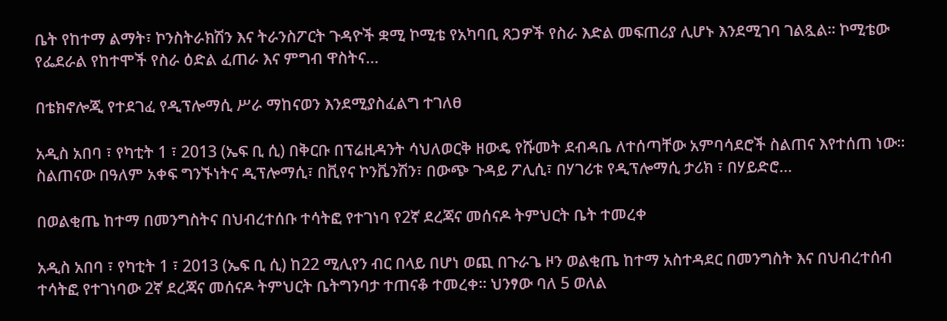ቤት የከተማ ልማት፣ ኮንስትራክሽን እና ትራንስፖርት ጉዳዮች ቋሚ ኮሚቴ የአካባቢ ጸጋዎች የስራ እድል መፍጠሪያ ሊሆኑ እንደሚገባ ገልጿል፡፡ ኮሚቴው የፌደራል የከተሞች የስራ ዕድል ፈጠራ እና ምግብ ዋስትና…

በቴክኖሎጂ የተደገፈ የዲፕሎማሲ ሥራ ማከናወን እንደሚያስፈልግ ተገለፀ

አዲስ አበባ ፣ የካቲት 1 ፣ 2013 (ኤፍ ቢ ሲ) በቅርቡ በፕሬዚዳንት ሳህለወርቅ ዘውዴ የሹመት ደብዳቤ ለተሰጣቸው አምባሳደሮች ስልጠና እየተሰጠ ነው። ስልጠናው በዓለም አቀፍ ግንኙነትና ዲፕሎማሲ፣ በቪየና ኮንቬንሽን፣ በውጭ ጉዳይ ፖሊሲ፣ በሃገሪቱ የዲፕሎማሲ ታሪክ ፣ በሃይድሮ…

በወልቂጤ ከተማ በመንግስትና በህብረተሰቡ ተሳትፎ የተገነባ የ2ኛ ደረጃና መሰናዶ ትምህርት ቤት ተመረቀ

አዲስ አበባ ፣ የካቲት 1 ፣ 2013 (ኤፍ ቢ ሲ) ከ22 ሚሊየን ብር በላይ በሆነ ወጪ በጉራጌ ዞን ወልቂጤ ከተማ አስተዳደር በመንግስት እና በህብረተሰብ ተሳትፎ የተገነባው 2ኛ ደረጃና መሰናዶ ትምህርት ቤትግንባታ ተጠናቆ ተመረቀ፡፡ ህንፃው ባለ 5 ወለል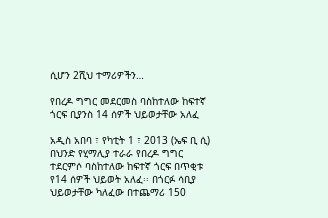ሲሆን 2ሺህ ተማሪዎችን…

የበረዶ ግግር መደርመስ ባስከተለው ከፍተኛ ጎርፍ ቢያንስ 14 ሰዎች ህይወታቸው አለፈ

አዲስ አበባ ፣ የካቲት 1 ፣ 2013 (ኤፍ ቢ ሲ) በህንድ የሂማሊያ ተራራ የበረዶ ግግር ተደርምሶ ባስከተለው ከፍተኛ ጎርፍ በጥቂቱ የ14 ሰዎች ህይወት አለፈ፡፡ በጎርፉ ሳቢያ ህይወታቸው ካለፈው በተጨማሪ 150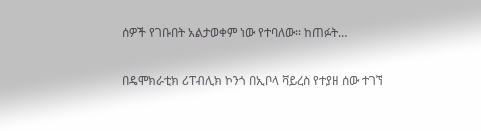ሰዎች የገቡበት አልታወቀም ነው የተባለው፡፡ ከጠፉት…

በዴሞክራቲክ ሪፐብሊክ ኮንጎ በኢቦላ ቫይረስ የተያዘ ሰው ተገኘ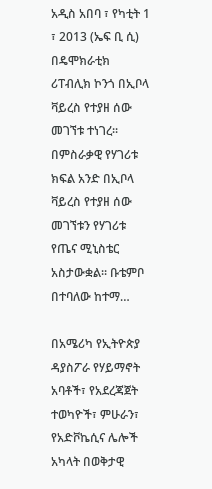አዲስ አበባ ፣ የካቲት 1 ፣ 2013 (ኤፍ ቢ ሲ) በዴሞክራቲክ ሪፐብሊክ ኮንጎ በኢቦላ ቫይረስ የተያዘ ሰው መገኘቱ ተነገረ፡፡ በምስራቃዊ የሃገሪቱ ክፍል አንድ በኢቦላ ቫይረስ የተያዘ ሰው መገኘቱን የሃገሪቱ የጤና ሚኒስቴር አስታውቋል፡፡ ቡቴምቦ በተባለው ከተማ…

በአሜሪካ የኢትዮጵያ ዳያስፖራ የሃይማኖት አባቶች፣ የአደረጃጀት ተወካዮች፣ ምሁራን፣ የአድቮኬሲና ሌሎች አካላት በወቅታዊ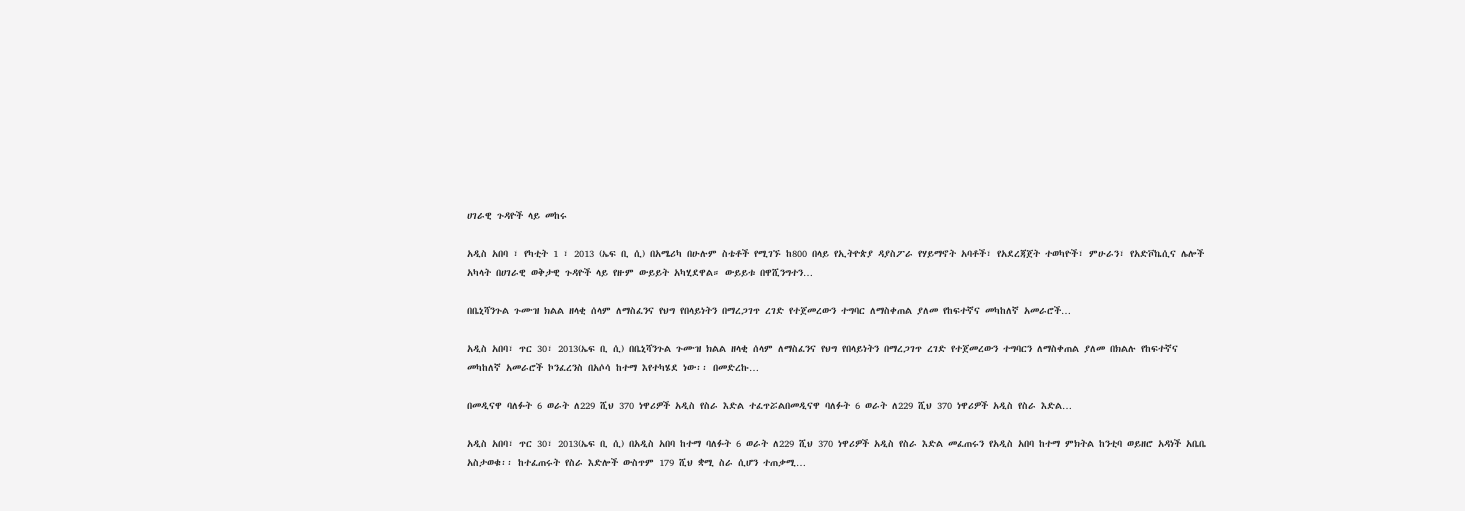ሀገራዊ ጉዳዮች ላይ መከሩ

አዲስ አበባ ፣ የካቲት 1 ፣ 2013 (ኤፍ ቢ ሲ) በአሜሪካ በሁሉም ስቴቶች የሚገኙ ከ800 በላይ የኢትዮጵያ ዳያስፖራ የሃይማኖት አባቶች፣ የአደረጃጀት ተወካዮች፣ ምሁራን፣ የአድቮኬሲና ሌሎች አካላት በሀገራዊ ወቅታዊ ጉዳዮች ላይ የዙም ውይይት አካሂደዋል። ውይይቱ በዋሺንግተን…

በቤኒሻንጉል ጉሙዝ ክልል ዘላቂ ሰላም ለማስፈንና የህግ የበላይነትን በማረጋገጥ ረገድ የተጀመረውን ተግባር ለማስቀጠል ያለመ የከፍተኛና መካከለኛ አመራሮች…

አዲስ አበባ፣ ጥር 30፣ 2013(ኤፍ ቢ ሲ) በቤኒሻንጉል ጉሙዝ ክልል ዘላቂ ሰላም ለማስፈንና የህግ የበላይነትን በማረጋገጥ ረገድ የተጀመረውን ተግባርን ለማስቀጠል ያለመ በክልሉ የከፍተኛና መካከለኛ አመራሮች ኮንፈረንስ በአሶሳ ከተማ እየተካሄደ ነው፡፡ በመድረኩ…

በመዲናዋ ባለፉት 6 ወራት ለ229 ሺህ 370 ነዋሪዎች አዲስ የስራ እድል ተፈጥሯልበመዲናዋ ባለፉት 6 ወራት ለ229 ሺህ 370 ነዋሪዎች አዲስ የስራ እድል…

አዲስ አበባ፣ ጥር 30፣ 2013(ኤፍ ቢ ሲ) በአዲስ አበባ ከተማ ባለፉት 6 ወራት ለ229 ሺህ 370 ነዋሪዎች አዲስ የስራ እድል መፈጠሩን የአዲስ አበባ ከተማ ምክትል ከንቲባ ወይዘሮ አዳነች አቤቤ አስታወቁ፡፡ ከተፈጠሩት የስራ እድሎች ውስጥም 179 ሺህ ቋሚ ስራ ሲሆን ተጠቃሚ…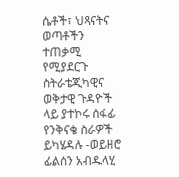ሴቶች፣ ህጻናትና ወጣቶችን ተጠቃሚ የሚያደርጉ ስትራቴጂካዊና ወቅታዊ ጉዳዮች ላይ ያተኮሩ ሰፋፊ የንቅናቄ ስራዎች ይካሄዳሉ -ወይዘሮ ፊልሰን አብዱላሂ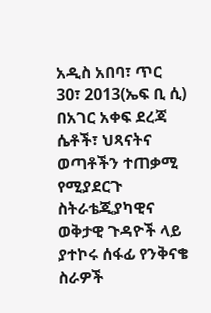አዲስ አበባ፣ ጥር 30፣ 2013(ኤፍ ቢ ሲ) በአገር አቀፍ ደረጃ ሴቶች፣ ህጻናትና ወጣቶችን ተጠቃሚ የሚያደርጉ ስትራቴጂያካዊና ወቅታዊ ጉዳዮች ላይ ያተኮሩ ሰፋፊ የንቅናቄ ስራዎች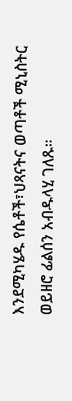እንደሚካሄዱ የሴቶች፣ህጻናትና ወጣቶች ሚኒስትር ወይዘሮ ፊልሰን አብዱላሂ ገለጹ።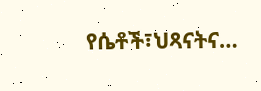የሴቶች፣ህጻናትና…